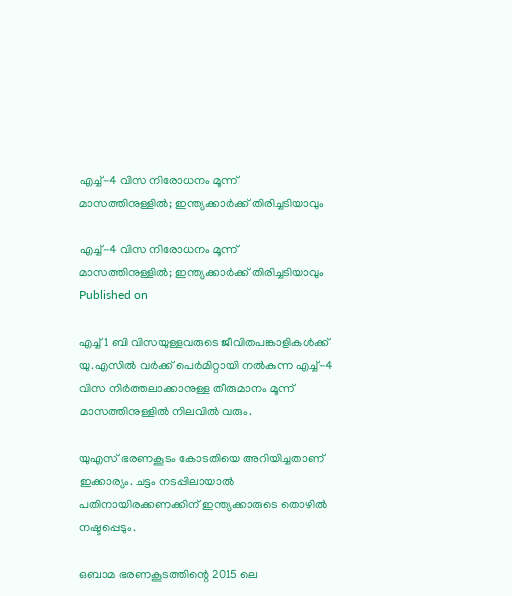എച്ച്-4 വിസ നിരോധനം മൂന്ന് മാസത്തിനുള്ളിൽ; ഇന്ത്യക്കാർക്ക് തിരിച്ചടിയാവും

എച്ച്-4 വിസ നിരോധനം മൂന്ന് മാസത്തിനുള്ളിൽ; ഇന്ത്യക്കാർക്ക് തിരിച്ചടിയാവും
Published on

എച്ച് 1 ബി വിസയുള്ളവരുടെ ജീവിതപങ്കാളികള്‍ക്ക് യു.എസില്‍ വർക്ക് പെർമിറ്റായി നല്‍കുന്ന എച്ച്-4 വിസ നിര്‍ത്തലാക്കാനുള്ള തീരുമാനം മൂന്ന് മാസത്തിനുള്ളില്‍ നിലവില്‍ വരും.

യുഎസ് ഭരണകൂടം കോടതിയെ അറിയിച്ചതാണ് ഇക്കാര്യം. ചട്ടം നടപ്പിലായാൽ പതിനായിരക്കണക്കിന് ഇന്ത്യക്കാരുടെ തൊഴിൽ നഷ്ടപ്പെടും.

ഒബാമ ഭരണകൂടത്തിന്റെ 2015 ലെ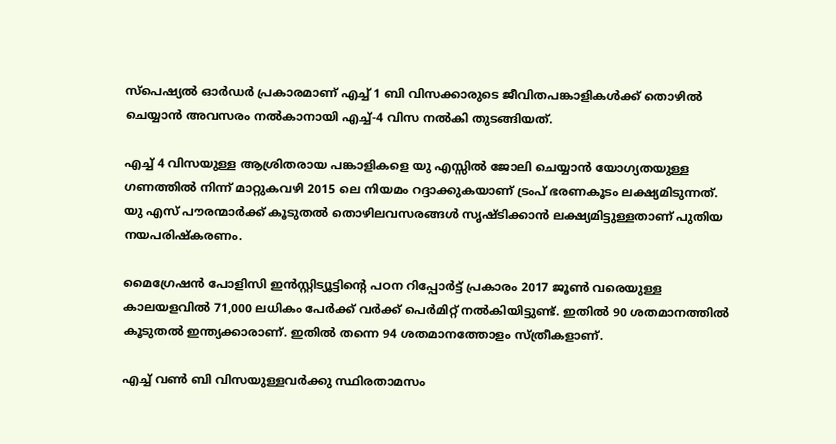സ്‌പെഷ്യല്‍ ഓര്‍ഡര്‍ പ്രകാരമാണ് എച്ച് 1 ബി വിസക്കാരുടെ ജീവിതപങ്കാളികള്‍ക്ക് തൊഴില്‍ ചെയ്യാന്‍ അവസരം നല്‍കാനായി എച്ച്-4 വിസ നല്‍കി തുടങ്ങിയത്.

എച്ച് 4 വിസയുള്ള ആശ്രിതരായ പങ്കാളികളെ യു എസ്സില്‍ ജോലി ചെയ്യാന്‍ യോഗ്യതയുള്ള ഗണത്തില്‍ നിന്ന് മാറ്റുകവഴി 2015 ലെ നിയമം റദ്ദാക്കുകയാണ് ട്രംപ് ഭരണകൂടം ലക്ഷ്യമിടുന്നത്. യു എസ് പൗരന്മാര്‍ക്ക് കൂടുതല്‍ തൊഴിലവസരങ്ങള്‍ സൃഷ്ടിക്കാന്‍ ലക്ഷ്യമിട്ടുള്ളതാണ് പുതിയ നയപരിഷ്‌കരണം.

മൈഗ്രേഷന്‍ പോളിസി ഇന്‍സ്റ്റിട്യൂട്ടിന്റെ പഠന റിപ്പോര്‍ട്ട് പ്രകാരം 2017 ജൂണ്‍ വരെയുള്ള കാലയളവില്‍ 71,000 ലധികം പേര്‍ക്ക് വര്‍ക്ക് പെര്‍മിറ്റ് നല്‍കിയിട്ടുണ്ട്. ഇതില്‍ 90 ശതമാനത്തില്‍ കൂടുതല്‍ ഇന്ത്യക്കാരാണ്. ഇതില്‍ തന്നെ 94 ശതമാനത്തോളം സ്ത്രീകളാണ്.

എച്ച് വണ്‍ ബി വിസയുള്ളവര്‍ക്കു സ്ഥിരതാമസം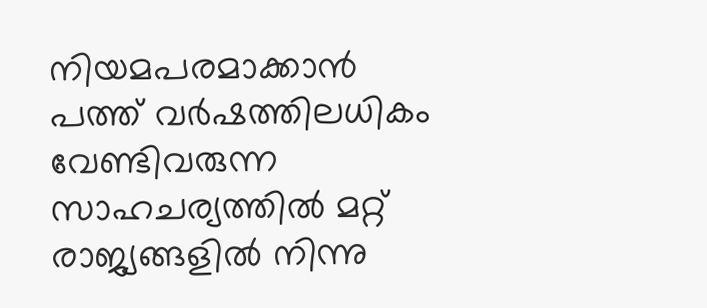നിയമപരമാക്കാന്‍ പത്ത് വര്‍ഷത്തിലധികം വേണ്ടിവരുന്ന സാഹചര്യത്തില്‍ മറ്റ് രാജ്യങ്ങളില്‍ നിന്നു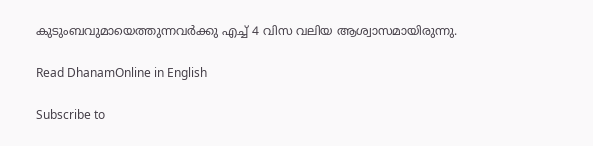കുടുംബവുമായെത്തുന്നവര്‍ക്കു എച്ച് 4 വിസ വലിയ ആശ്വാസമായിരുന്നു.

Read DhanamOnline in English

Subscribe to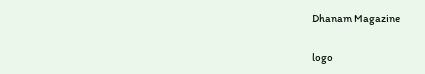Dhanam Magazine

logo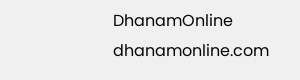DhanamOnline
dhanamonline.com